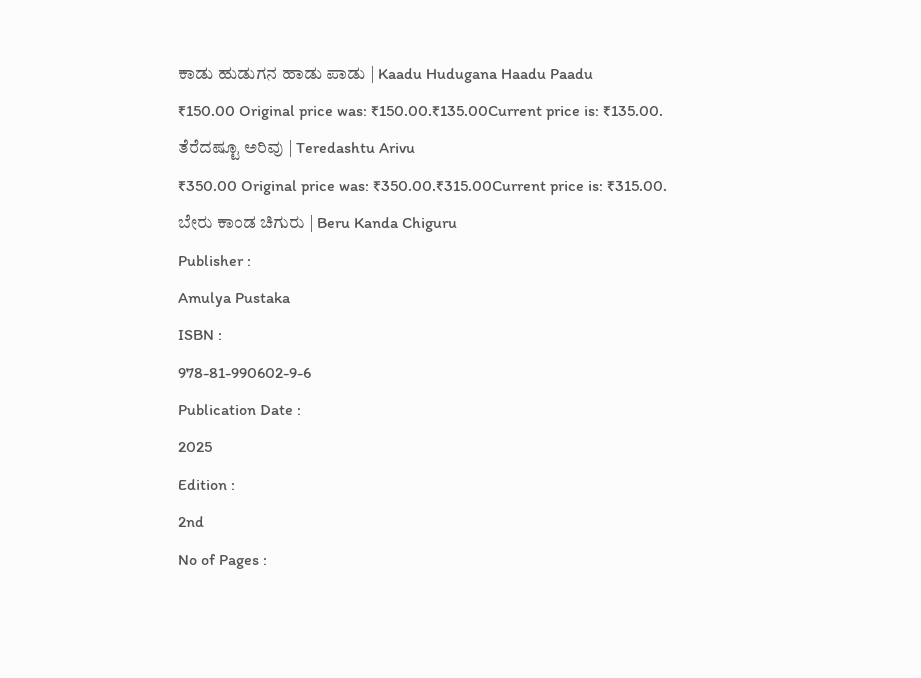ಕಾಡು ಹುಡುಗನ ಹಾಡು ಪಾಡು | Kaadu Hudugana Haadu Paadu
₹150.00 Original price was: ₹150.00.₹135.00Current price is: ₹135.00.
ತೆರೆದಷ್ಟೂ ಅರಿವು | Teredashtu Arivu
₹350.00 Original price was: ₹350.00.₹315.00Current price is: ₹315.00.
ಬೇರು ಕಾಂಡ ಚಿಗುರು | Beru Kanda Chiguru
Publisher :
Amulya Pustaka
ISBN :
978-81-990602-9-6
Publication Date :
2025
Edition :
2nd
No of Pages :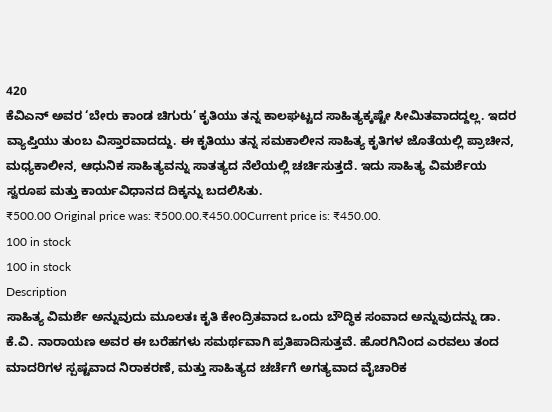420
ಕೆವಿಎನ್ ಅವರ ‘ಬೇರು ಕಾಂಡ ಚಿಗುರು’ ಕೃತಿಯು ತನ್ನ ಕಾಲಘಟ್ಟದ ಸಾಹಿತ್ಯಕ್ಕಷ್ಟೇ ಸೀಮಿತವಾದದ್ದಲ್ಲ. ಇದರ ವ್ಯಾಪ್ತಿಯು ತುಂಬ ವಿಸ್ತಾರವಾದದ್ದು. ಈ ಕೃತಿಯು ತನ್ನ ಸಮಕಾಲೀನ ಸಾಹಿತ್ಯ ಕೃತಿಗಳ ಜೊತೆಯಲ್ಲಿ ಪ್ರಾಚೀನ, ಮಧ್ಯಕಾಲೀನ, ಆಧುನಿಕ ಸಾಹಿತ್ಯವನ್ನು ಸಾತತ್ಯದ ನೆಲೆಯಲ್ಲಿ ಚರ್ಚಿಸುತ್ತದೆ. ಇದು ಸಾಹಿತ್ಯ ವಿಮರ್ಶೆಯ ಸ್ವರೂಪ ಮತ್ತು ಕಾರ್ಯವಿಧಾನದ ದಿಕ್ಕನ್ನು ಬದಲಿಸಿತು.
₹500.00 Original price was: ₹500.00.₹450.00Current price is: ₹450.00.
100 in stock
100 in stock
Description
ಸಾಹಿತ್ಯ ವಿಮರ್ಶೆ ಅನ್ನುವುದು ಮೂಲತಃ ಕೃತಿ ಕೇಂದ್ರಿತವಾದ ಒಂದು ಬೌದ್ಧಿಕ ಸಂವಾದ ಅನ್ನುವುದನ್ನು ಡಾ. ಕೆ.ವಿ. ನಾರಾಯಣ ಅವರ ಈ ಬರೆಹಗಳು ಸಮರ್ಥವಾಗಿ ಪ್ರತಿಪಾದಿಸುತ್ತವೆ. ಹೊರಗಿನಿಂದ ಎರವಲು ತಂದ ಮಾದರಿಗಳ ಸ್ಪಷ್ಟವಾದ ನಿರಾಕರಣೆ, ಮತ್ತು ಸಾಹಿತ್ಯದ ಚರ್ಚೆಗೆ ಅಗತ್ಯವಾದ ವೈಚಾರಿಕ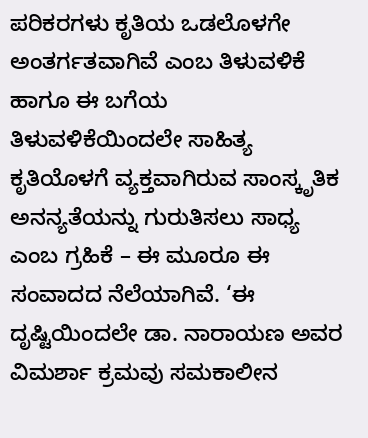ಪರಿಕರಗಳು ಕೃತಿಯ ಒಡಲೊಳಗೇ ಅಂತರ್ಗತವಾಗಿವೆ ಎಂಬ ತಿಳುವಳಿಕೆ ಹಾಗೂ ಈ ಬಗೆಯ ತಿಳುವಳಿಕೆಯಿಂದಲೇ ಸಾಹಿತ್ಯ ಕೃತಿಯೊಳಗೆ ವ್ಯಕ್ತವಾಗಿರುವ ಸಾಂಸ್ಕೃತಿಕ ಅನನ್ಯತೆಯನ್ನು ಗುರುತಿಸಲು ಸಾಧ್ಯ ಎಂಬ ಗ್ರಹಿಕೆ – ಈ ಮೂರೂ ಈ ಸಂವಾದದ ನೆಲೆಯಾಗಿವೆ. ‘ಈ ದೃಷ್ಟಿಯಿಂದಲೇ ಡಾ. ನಾರಾಯಣ ಅವರ ವಿಮರ್ಶಾ ಕ್ರಮವು ಸಮಕಾಲೀನ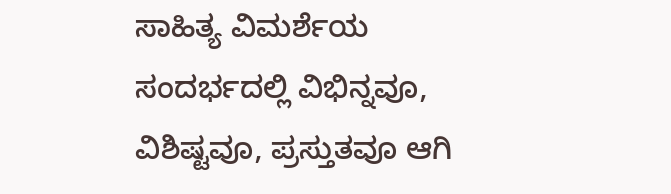ಸಾಹಿತ್ಯ ವಿಮರ್ಶೆಯ ಸಂದರ್ಭದಲ್ಲಿ ವಿಭಿನ್ನವೂ, ವಿಶಿಷ್ಟವೂ, ಪ್ರಸ್ತುತವೂ ಆಗಿ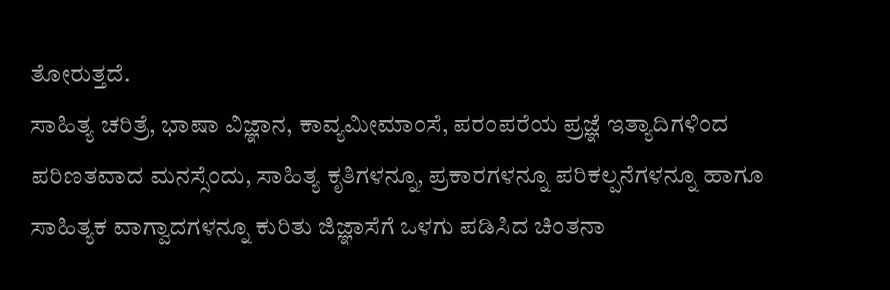ತೋರುತ್ತದೆ.
ಸಾಹಿತ್ಯ ಚರಿತ್ರೆ, ಭಾಷಾ ವಿಜ್ಞಾನ, ಕಾವ್ಯಮೀಮಾಂಸೆ, ಪರಂಪರೆಯ ಪ್ರಜ್ಞೆ ಇತ್ಯಾದಿಗಳಿಂದ ಪರಿಣತವಾದ ಮನಸ್ಸೆಂದು, ಸಾಹಿತ್ಯ ಕೃತಿಗಳನ್ನೂ, ಪ್ರಕಾರಗಳನ್ನೂ ಪರಿಕಲ್ಪನೆಗಳನ್ನೂ ಹಾಗೂ ಸಾಹಿತ್ಯಕ ವಾಗ್ವಾದಗಳನ್ನೂ ಕುರಿತು ಜಿಜ್ಞಾಸೆಗೆ ಒಳಗು ಪಡಿಸಿದ ಚಿಂತನಾ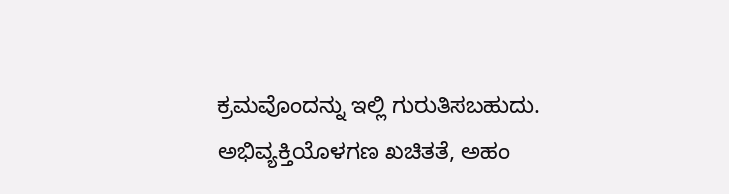ಕ್ರಮವೊಂದನ್ನು ಇಲ್ಲಿ ಗುರುತಿಸಬಹುದು. ಅಭಿವ್ಯಕ್ತಿಯೊಳಗಣ ಖಚಿತತೆ, ಅಹಂ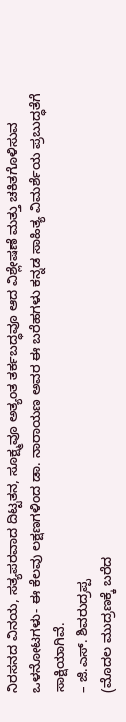ನಿರಸನದ ವಿನಯ, ಸತ್ಯಪರವಾದ ದಿಟ್ಟತನ, ಸೂಕ್ಷ್ಮವೂ ಅತ್ಯಂತ ತರ್ಕಬದ್ಧವೂ ಆದ ವಿಶ್ಲೇಷಣೆ ಮತ್ತು ಚಕಿತಗೊಳಿಸುವ ಒಳನೋಟಗಳು- ಈ ಕೆಲವು ಲಕ್ಷಣಗಳಿಂದ ಡಾ. ನಾರಾಯಣ ಅವರ ಈ ಬರೆಹಗಳು ಕನ್ನಡ ಸಾಹಿತ್ಯ ವಿಮರ್ಶೆಯ ಪ್ರಬುದ್ಧತೆಗೆ ಸಾಕ್ಷಿಯಾಗಿವೆ.
– ಜಿ.ಎಸ್. ಶಿವರುದ್ರಪ್ಪ
(ಮೊದಲ ಮುದ್ರಣಕ್ಕೆ ಬರೆದ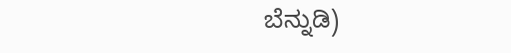ಬೆನ್ನುಡಿ)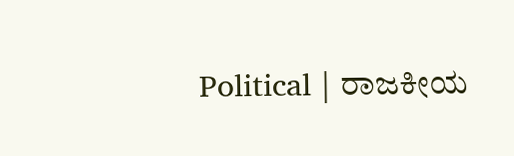Political | ರಾಜಕೀಯ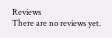Reviews
There are no reviews yet.